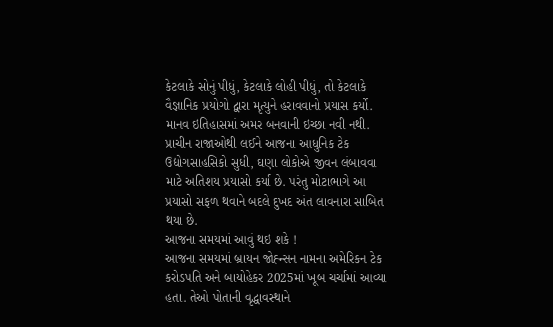કેટલાકે સોનું પીધું, કેટલાકે લોહી પીધું, તો કેટલાકે વૈજ્ઞાનિક પ્રયોગો દ્વારા મૃત્યુને હરાવવાનો પ્રયાસ કર્યો. માનવ ઇતિહાસમાં અમર બનવાની ઇચ્છા નવી નથી. પ્રાચીન રાજાઓથી લઈને આજના આધુનિક ટેક ઉદ્યોગસાહસિકો સુધી, ઘણા લોકોએ જીવન લંબાવવા માટે અતિશય પ્રયાસો કર્યા છે. પરંતુ મોટાભાગે આ પ્રયાસો સફળ થવાને બદલે દુખદ અંત લાવનારા સાબિત થયા છે.
આજના સમયમાં આવું થઇ શકે !
આજના સમયમાં બ્રાયન જોહ્ન્સન નામના અમેરિકન ટેક કરોડપતિ અને બાયોહેકર 2025માં ખૂબ ચર્ચામાં આવ્યા હતા. તેઓ પોતાની વૃદ્ધાવસ્થાને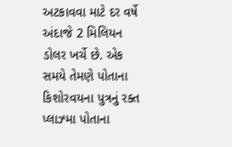અટકાવવા માટે દર વર્ષે અંદાજે 2 મિલિયન ડોલર ખર્ચે છે. એક સમયે તેમણે પોતાના કિશોરવયના પુત્રનું રક્ત પ્લાઝ્મા પોતાના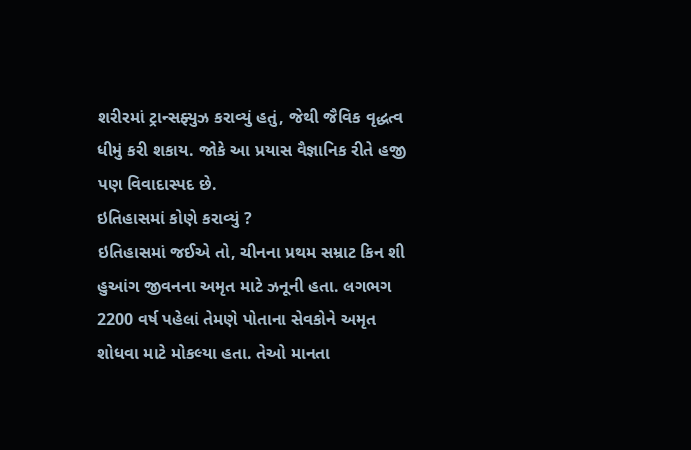શરીરમાં ટ્રાન્સફ્યુઝ કરાવ્યું હતું, જેથી જૈવિક વૃદ્ધત્વ ધીમું કરી શકાય. જોકે આ પ્રયાસ વૈજ્ઞાનિક રીતે હજી પણ વિવાદાસ્પદ છે.
ઇતિહાસમાં કોણે કરાવ્યું ?
ઇતિહાસમાં જઈએ તો, ચીનના પ્રથમ સમ્રાટ કિન શી હુઆંગ જીવનના અમૃત માટે ઝનૂની હતા. લગભગ 2200 વર્ષ પહેલાં તેમણે પોતાના સેવકોને અમૃત શોધવા માટે મોકલ્યા હતા. તેઓ માનતા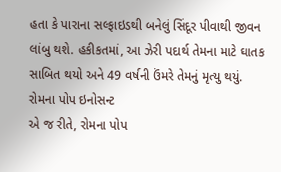હતા કે પારાના સલ્ફાઇડથી બનેલું સિંદૂર પીવાથી જીવન લાંબુ થશે. હકીકતમાં, આ ઝેરી પદાર્થ તેમના માટે ઘાતક સાબિત થયો અને 49 વર્ષની ઉંમરે તેમનું મૃત્યુ થયું.
રોમના પોપ ઇનોસન્ટ
એ જ રીતે, રોમના પોપ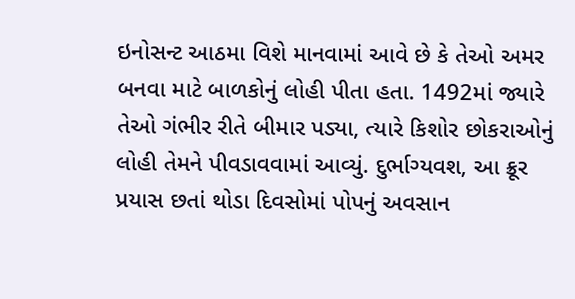ઇનોસન્ટ આઠમા વિશે માનવામાં આવે છે કે તેઓ અમર બનવા માટે બાળકોનું લોહી પીતા હતા. 1492માં જ્યારે તેઓ ગંભીર રીતે બીમાર પડ્યા, ત્યારે કિશોર છોકરાઓનું લોહી તેમને પીવડાવવામાં આવ્યું. દુર્ભાગ્યવશ, આ ક્રૂર પ્રયાસ છતાં થોડા દિવસોમાં પોપનું અવસાન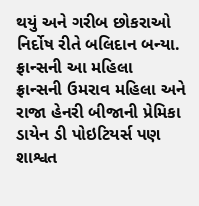થયું અને ગરીબ છોકરાઓ નિર્દોષ રીતે બલિદાન બન્યા.
ફ્રાન્સની આ મહિલા
ફ્રાન્સની ઉમરાવ મહિલા અને રાજા હેનરી બીજાની પ્રેમિકા ડાયેન ડી પોઇટિયર્સ પણ શાશ્વત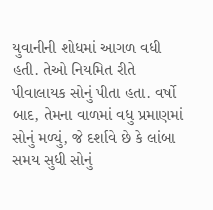યુવાનીની શોધમાં આગળ વધી હતી. તેઓ નિયમિત રીતે પીવાલાયક સોનું પીતા હતા. વર્ષો બાદ, તેમના વાળમાં વધુ પ્રમાણમાં સોનું મળ્યું, જે દર્શાવે છે કે લાંબા સમય સુધી સોનું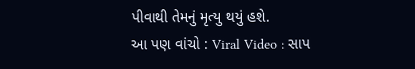પીવાથી તેમનું મૃત્યુ થયું હશે.
આ પણ વાંચો : Viral Video : સાપ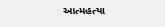આત્મહત્યા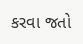કરવા જતો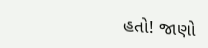હતો! જાણો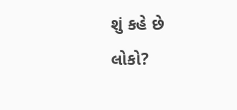શું કહે છે લોકો?